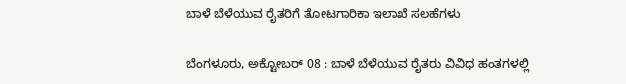ಬಾಳೆ ಬೆಳೆಯುವ ರೈತರಿಗೆ ತೋಟಗಾರಿಕಾ ಇಲಾಖೆ ಸಲಹೆಗಳು

ಬೆಂಗಳೂರು, ಅಕ್ಟೋಬರ್ 08 : ಬಾಳೆ ಬೆಳೆಯುವ ರೈತರು ವಿವಿಧ ಹಂತಗಳಲ್ಲಿ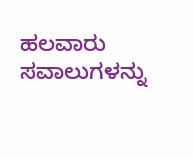ಹಲವಾರು ಸವಾಲುಗಳನ್ನು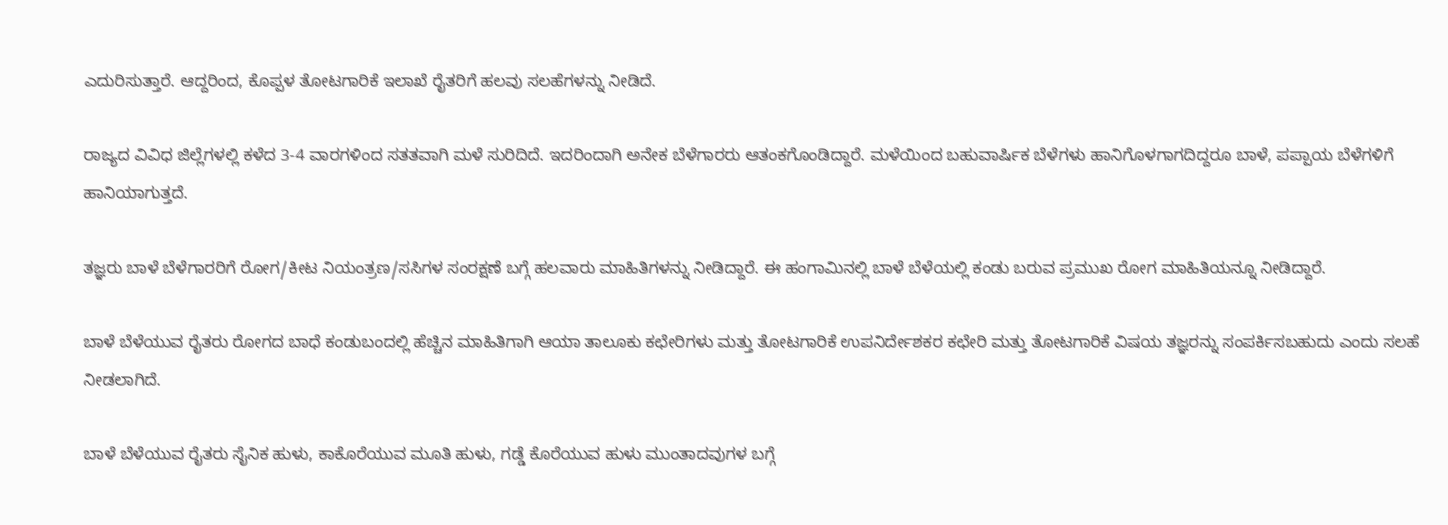ಎದುರಿಸುತ್ತಾರೆ. ಆದ್ದರಿಂದ, ಕೊಪ್ಪಳ ತೋಟಗಾರಿಕೆ ಇಲಾಖೆ ರೈತರಿಗೆ ಹಲವು ಸಲಹೆಗಳನ್ನು ನೀಡಿದೆ.

ರಾಜ್ಯದ ವಿವಿಧ ಜಿಲ್ಲೆಗಳಲ್ಲಿ ಕಳೆದ 3-4 ವಾರಗಳಿಂದ ಸತತವಾಗಿ ಮಳೆ ಸುರಿದಿದೆ. ಇದರಿಂದಾಗಿ ಅನೇಕ ಬೆಳೆಗಾರರು ಆತಂಕಗೊಂಡಿದ್ದಾರೆ. ಮಳೆಯಿಂದ ಬಹುವಾರ್ಷಿಕ ಬೆಳೆಗಳು ಹಾನಿಗೊಳಗಾಗದಿದ್ದರೂ ಬಾಳೆ, ಪಪ್ಪಾಯ ಬೆಳೆಗಳಿಗೆ ಹಾನಿಯಾಗುತ್ತದೆ.

ತಜ್ಞರು ಬಾಳೆ ಬೆಳೆಗಾರರಿಗೆ ರೋಗ/ಕೀಟ ನಿಯಂತ್ರಣ/ಸಸಿಗಳ ಸಂರಕ್ಷಣೆ ಬಗ್ಗೆ ಹಲವಾರು ಮಾಹಿತಿಗಳನ್ನು ನೀಡಿದ್ದಾರೆ. ಈ ಹಂಗಾಮಿನಲ್ಲಿ ಬಾಳೆ ಬೆಳೆಯಲ್ಲಿ ಕಂಡು ಬರುವ ಪ್ರಮುಖ ರೋಗ ಮಾಹಿತಿಯನ್ನೂ ನೀಡಿದ್ದಾರೆ.

ಬಾಳೆ ಬೆಳೆಯುವ ರೈತರು ರೋಗದ ಬಾಧೆ ಕಂಡುಬಂದಲ್ಲಿ ಹೆಚ್ಚಿನ ಮಾಹಿತಿಗಾಗಿ ಆಯಾ ತಾಲೂಕು ಕಛೇರಿಗಳು ಮತ್ತು ತೋಟಗಾರಿಕೆ ಉಪನಿರ್ದೇಶಕರ ಕಛೇರಿ ಮತ್ತು ತೋಟಗಾರಿಕೆ ವಿಷಯ ತಜ್ಞರನ್ನು ಸಂಪರ್ಕಿಸಬಹುದು ಎಂದು ಸಲಹೆ ನೀಡಲಾಗಿದೆ.

ಬಾಳೆ ಬೆಳೆಯುವ ರೈತರು ಸೈನಿಕ ಹುಳು, ಕಾಕೊರೆಯುವ ಮೂತಿ ಹುಳು, ಗಡ್ಡೆ ಕೊರೆಯುವ ಹುಳು ಮುಂತಾದವುಗಳ ಬಗ್ಗೆ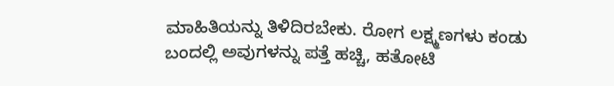ಮಾಹಿತಿಯನ್ನು ತಿಳಿದಿರಬೇಕು. ರೋಗ ಲಕ್ಷ್ಮಣಗಳು ಕಂಡು ಬಂದಲ್ಲಿ ಅವುಗಳನ್ನು ಪತ್ತೆ ಹಚ್ಚಿ, ಹತೋಟಿ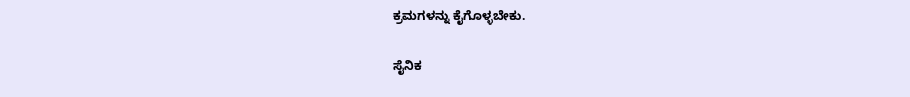ಕ್ರಮಗಳನ್ನು ಕೈಗೊಳ್ಳಬೇಕು.

ಸೈನಿಕ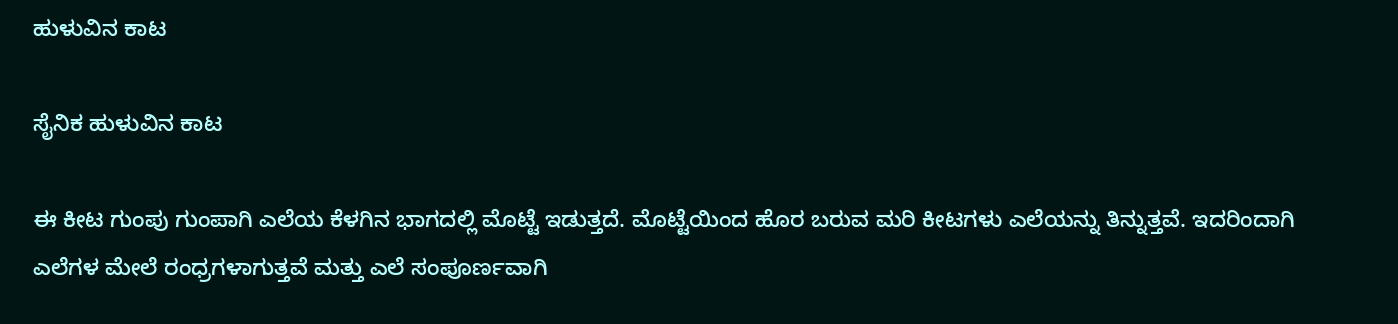ಹುಳುವಿನ ಕಾಟ

ಸೈನಿಕ ಹುಳುವಿನ ಕಾಟ

ಈ ಕೀಟ ಗುಂಪು ಗುಂಪಾಗಿ ಎಲೆಯ ಕೆಳಗಿನ ಭಾಗದಲ್ಲಿ ಮೊಟ್ಟೆ ಇಡುತ್ತದೆ. ಮೊಟ್ಟೆಯಿಂದ ಹೊರ ಬರುವ ಮರಿ ಕೀಟಗಳು ಎಲೆಯನ್ನು ತಿನ್ನುತ್ತವೆ. ಇದರಿಂದಾಗಿ ಎಲೆಗಳ ಮೇಲೆ ರಂಧ್ರಗಳಾಗುತ್ತವೆ ಮತ್ತು ಎಲೆ ಸಂಪೂರ್ಣವಾಗಿ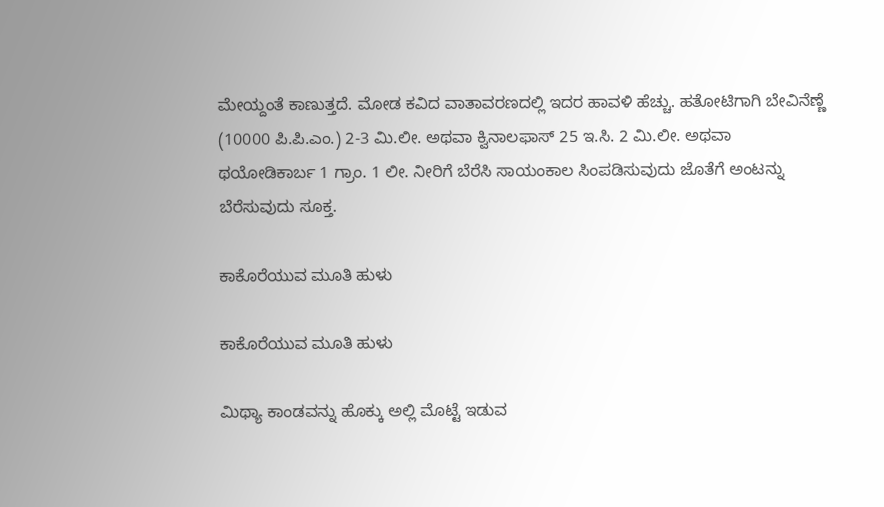ಮೇಯ್ದಂತೆ ಕಾಣುತ್ತದೆ. ಮೋಡ ಕವಿದ ವಾತಾವರಣದಲ್ಲಿ ಇದರ ಹಾವಳಿ ಹೆಚ್ಚು. ಹತೋಟಿಗಾಗಿ ಬೇವಿನೆಣ್ಣೆ (10000 ಪಿ.ಪಿ.ಎಂ.) 2-3 ಮಿ.ಲೀ. ಅಥವಾ ಕ್ವಿನಾಲಫಾಸ್ 25 ಇ.ಸಿ. 2 ಮಿ.ಲೀ. ಅಥವಾ ಥಯೋಡಿಕಾರ್ಬ 1 ಗ್ರಾಂ. 1 ಲೀ. ನೀರಿಗೆ ಬೆರೆಸಿ ಸಾಯಂಕಾಲ ಸಿಂಪಡಿಸುವುದು ಜೊತೆಗೆ ಅಂಟನ್ನು ಬೆರೆಸುವುದು ಸೂಕ್ತ.

ಕಾಕೊರೆಯುವ ಮೂತಿ ಹುಳು

ಕಾಕೊರೆಯುವ ಮೂತಿ ಹುಳು

ಮಿಥ್ಯಾ ಕಾಂಡವನ್ನು ಹೊಕ್ಕು ಅಲ್ಲಿ ಮೊಟ್ಟೆ ಇಡುವ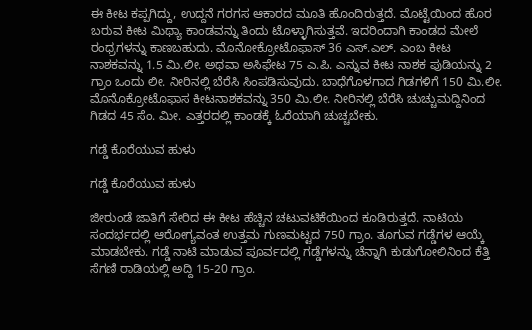ಈ ಕೀಟ ಕಪ್ಪಗಿದ್ದು, ಉದ್ದನೆ ಗರಗಸ ಆಕಾರದ ಮೂತಿ ಹೊಂದಿರುತ್ತದೆ. ಮೊಟ್ಟೆಯಿಂದ ಹೊರ ಬರುವ ಕೀಟ ಮಿಥ್ಯಾ ಕಾಂಡವನ್ನು ತಿಂದು ಟೊಳ್ಳಾಗಿಸುತ್ತವೆ. ಇದರಿಂದಾಗಿ ಕಾಂಡದ ಮೇಲೆ ರಂಧ್ರಗಳನ್ನು ಕಾಣಬಹುದು. ಮೊನೋಕ್ರೋಟೊಫಾಸ್ 36 ಎಸ್.ಎಲ್. ಎಂಬ ಕೀಟ ನಾಶಕವನ್ನು 1.5 ಮಿ.ಲೀ. ಅಥವಾ ಅಸಿಫೇಟ 75 ಎ.ಪಿ. ಎನ್ನುವ ಕೀಟ ನಾಶಕ ಪುಡಿಯನ್ನು 2 ಗ್ರಾಂ ಒಂದು ಲೀ. ನೀರಿನಲ್ಲಿ ಬೆರೆಸಿ ಸಿಂಪಡಿಸುವುದು. ಬಾಧೆಗೊಳಗಾದ ಗಿಡಗಳಿಗೆ 150 ಮಿ.ಲೀ. ಮೊನೊಕ್ರೋಟೊಫಾಸ ಕೀಟನಾಶಕವನ್ನು 350 ಮಿ.ಲೀ. ನೀರಿನಲ್ಲಿ ಬೆರೆಸಿ ಚುಚ್ಚುಮದ್ದಿನಿಂದ ಗಿಡದ 45 ಸೆಂ. ಮೀ. ಎತ್ತರದಲ್ಲಿ ಕಾಂಡಕ್ಕೆ ಓರೆಯಾಗಿ ಚುಚ್ಚಬೇಕು.

ಗಡ್ಡೆ ಕೊರೆಯುವ ಹುಳು

ಗಡ್ಡೆ ಕೊರೆಯುವ ಹುಳು

ಜೀರುಂಡೆ ಜಾತಿಗೆ ಸೇರಿದ ಈ ಕೀಟ ಹೆಚ್ಚಿನ ಚಟುವಟಿಕೆಯಿಂದ ಕೂಡಿರುತ್ತದೆ. ನಾಟಿಯ ಸಂದರ್ಭದಲ್ಲಿ ಆರೋಗ್ಯವಂತ ಉತ್ತಮ ಗುಣಮಟ್ಟದ 750 ಗ್ರಾಂ. ತೂಗುವ ಗಡ್ಡೆಗಳ ಆಯ್ಕೆ ಮಾಡಬೇಕು. ಗಡ್ಡೆ ನಾಟಿ ಮಾಡುವ ಪೂರ್ವದಲ್ಲಿ ಗಡ್ಡೆಗಳನ್ನು ಚೆನ್ನಾಗಿ ಕುಡುಗೋಲಿನಿಂದ ಕೆತ್ತಿ ಸೆಗಣಿ ರಾಡಿಯಲ್ಲಿ ಅದ್ದಿ 15-20 ಗ್ರಾಂ.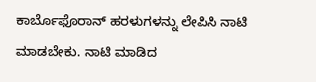ಕಾರ್ಬೊಫೊರಾನ್ ಹರಳುಗಳನ್ನು ಲೇಪಿಸಿ ನಾಟಿ ಮಾಡಬೇಕು. ನಾಟಿ ಮಾಡಿದ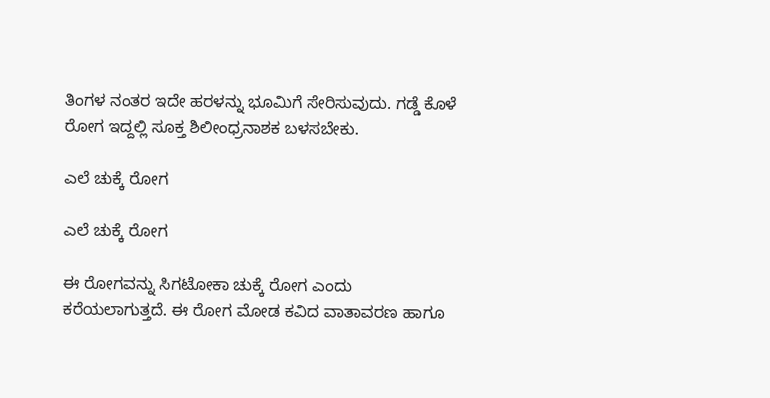ತಿಂಗಳ ನಂತರ ಇದೇ ಹರಳನ್ನು ಭೂಮಿಗೆ ಸೇರಿಸುವುದು. ಗಡ್ಡೆ ಕೊಳೆ ರೋಗ ಇದ್ದಲ್ಲಿ ಸೂಕ್ತ ಶಿಲೀಂಧ್ರನಾಶಕ ಬಳಸಬೇಕು.

ಎಲೆ ಚುಕ್ಕೆ ರೋಗ

ಎಲೆ ಚುಕ್ಕೆ ರೋಗ

ಈ ರೋಗವನ್ನು ಸಿಗಟೋಕಾ ಚುಕ್ಕೆ ರೋಗ ಎಂದು ಕರೆಯಲಾಗುತ್ತದೆ. ಈ ರೋಗ ಮೋಡ ಕವಿದ ವಾತಾವರಣ ಹಾಗೂ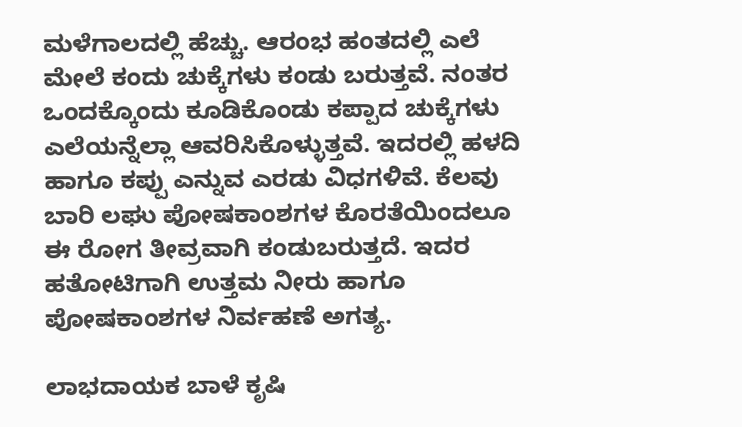ಮಳೆಗಾಲದಲ್ಲಿ ಹೆಚ್ಚು. ಆರಂಭ ಹಂತದಲ್ಲಿ ಎಲೆ ಮೇಲೆ ಕಂದು ಚುಕ್ಕೆಗಳು ಕಂಡು ಬರುತ್ತವೆ. ನಂತರ ಒಂದಕ್ಕೊಂದು ಕೂಡಿಕೊಂಡು ಕಪ್ಪಾದ ಚುಕ್ಕೆಗಳು ಎಲೆಯನ್ನೆಲ್ಲಾ ಆವರಿಸಿಕೊಳ್ಳುತ್ತವೆ. ಇದರಲ್ಲಿ ಹಳದಿ ಹಾಗೂ ಕಪ್ಪು ಎನ್ನುವ ಎರಡು ವಿಧಗಳಿವೆ. ಕೆಲವು ಬಾರಿ ಲಘು ಪೋಷಕಾಂಶಗಳ ಕೊರತೆಯಿಂದಲೂ ಈ ರೋಗ ತೀವ್ರವಾಗಿ ಕಂಡುಬರುತ್ತದೆ. ಇದರ ಹತೋಟಿಗಾಗಿ ಉತ್ತಮ ನೀರು ಹಾಗೂ ಪೋಷಕಾಂಶಗಳ ನಿರ್ವಹಣೆ ಅಗತ್ಯ.

ಲಾಭದಾಯಕ ಬಾಳೆ ಕೃಷಿ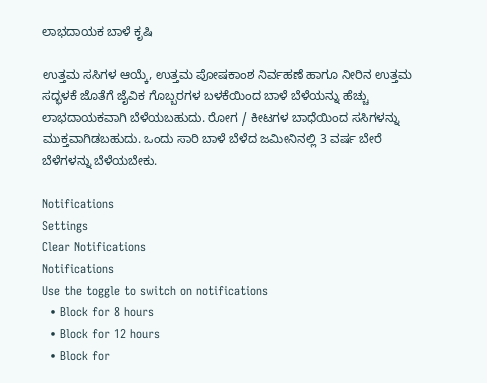ಲಾಭದಾಯಕ ಬಾಳೆ ಕೃಷಿ

ಉತ್ತಮ ಸಸಿಗಳ ಆಯ್ಕೆ, ಉತ್ತಮ ಪೋಷಕಾಂಶ ನಿರ್ವಹಣೆ ಹಾಗೂ ನೀರಿನ ಉತ್ತಮ ಸದ್ಭಳಕೆ ಜೊತೆಗೆ ಜೈವಿಕ ಗೊಬ್ಬರಗಳ ಬಳಕೆಯಿಂದ ಬಾಳೆ ಬೆಳೆಯನ್ನು ಹೆಚ್ಚು ಲಾಭದಾಯಕವಾಗಿ ಬೆಳೆಯಬಹುದು. ರೋಗ / ಕೀಟಗಳ ಬಾಧೆಯಿಂದ ಸಸಿಗಳನ್ನು ಮುಕ್ತವಾಗಿಡಬಹುದು. ಒಂದು ಸಾರಿ ಬಾಳೆ ಬೆಳೆದ ಜಮೀನಿನಲ್ಲಿ 3 ವರ್ಷ ಬೇರೆ ಬೆಳೆಗಳನ್ನು ಬೆಳೆಯಬೇಕು.

Notifications
Settings
Clear Notifications
Notifications
Use the toggle to switch on notifications
  • Block for 8 hours
  • Block for 12 hours
  • Block for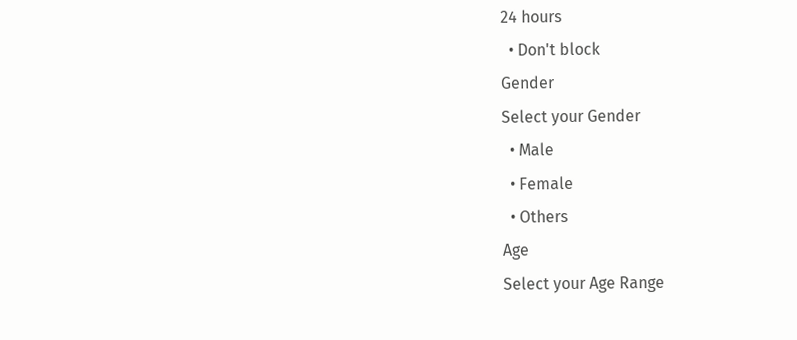24 hours
  • Don't block
Gender
Select your Gender
  • Male
  • Female
  • Others
Age
Select your Age Range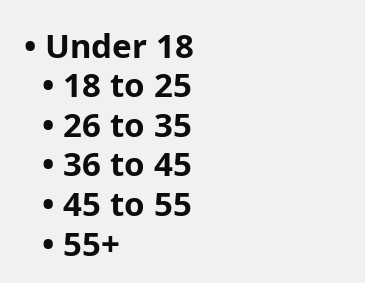• Under 18
  • 18 to 25
  • 26 to 35
  • 36 to 45
  • 45 to 55
  • 55+